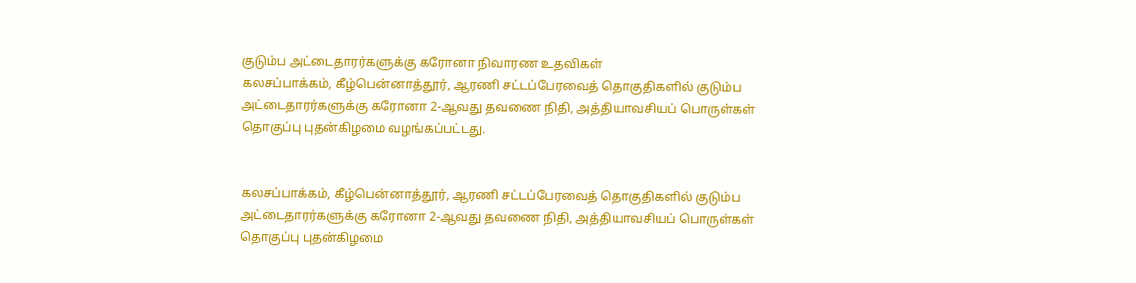குடும்ப அட்டைதாரர்களுக்கு கரோனா நிவாரண உதவிகள்
கலசப்பாக்கம், கீழ்பென்னாத்தூர், ஆரணி சட்டப்பேரவைத் தொகுதிகளில் குடும்ப அட்டைதாரர்களுக்கு கரோனா 2-ஆவது தவணை நிதி, அத்தியாவசியப் பொருள்கள் தொகுப்பு புதன்கிழமை வழங்கப்பட்டது.


கலசப்பாக்கம், கீழ்பென்னாத்தூர், ஆரணி சட்டப்பேரவைத் தொகுதிகளில் குடும்ப அட்டைதாரர்களுக்கு கரோனா 2-ஆவது தவணை நிதி, அத்தியாவசியப் பொருள்கள் தொகுப்பு புதன்கிழமை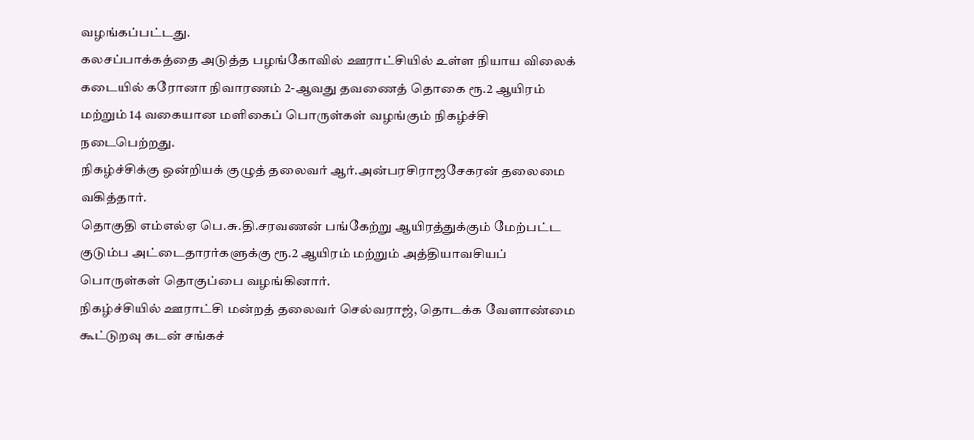வழங்கப்பட்டது.
கலசப்பாக்கத்தை அடுத்த பழங்கோவில் ஊராட்சியில் உள்ள நியாய விலைக் கடையில் கரோனா நிவாரணம் 2-ஆவது தவணைத் தொகை ரூ.2 ஆயிரம் மற்றும் 14 வகையான மளிகைப் பொருள்கள் வழங்கும் நிகழ்ச்சி நடைபெற்றது.
நிகழ்ச்சிக்கு ஒன்றியக் குழுத் தலைவர் ஆர்.அன்பரசிராஜசேகரன் தலைமை வகித்தார்.
தொகுதி எம்எல்ஏ பெ.சு.தி.சரவணன் பங்கேற்று ஆயிரத்துக்கும் மேற்பட்ட குடும்ப அட்டைதாரர்களுக்கு ரூ.2 ஆயிரம் மற்றும் அத்தியாவசியப் பொருள்கள் தொகுப்பை வழங்கினார்.
நிகழ்ச்சியில் ஊராட்சி மன்றத் தலைவர் செல்வராஜ், தொடக்க வேளாண்மை கூட்டுறவு கடன் சங்கச்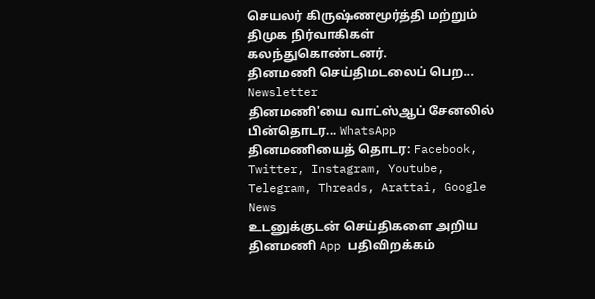செயலர் கிருஷ்ணமூர்த்தி மற்றும் திமுக நிர்வாகிகள் கலந்துகொண்டனர்.
தினமணி செய்திமடலைப் பெற... Newsletter
தினமணி'யை வாட்ஸ்ஆப் சேனலில் பின்தொடர... WhatsApp
தினமணியைத் தொடர: Facebook, Twitter, Instagram, Youtube, Telegram, Threads, Arattai, Google News
உடனுக்குடன் செய்திகளை அறிய தினமணி App பதிவிறக்கம்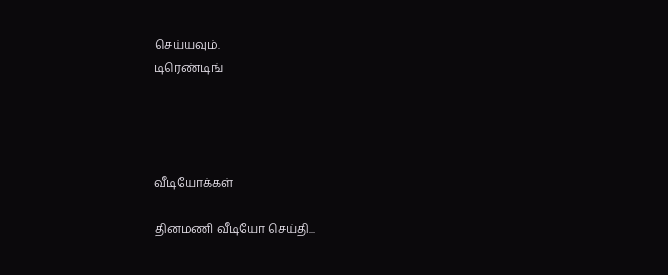செய்யவும்.
டிரெண்டிங்




வீடியோக்கள்

தினமணி வீடியோ செய்தி...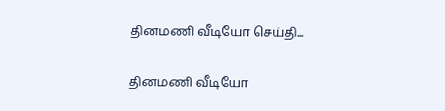தினமணி வீடியோ செய்தி...

தினமணி வீடியோ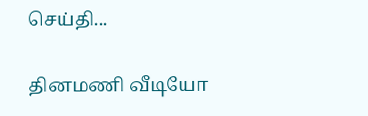செய்தி...

தினமணி வீடியோ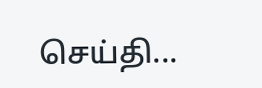செய்தி...